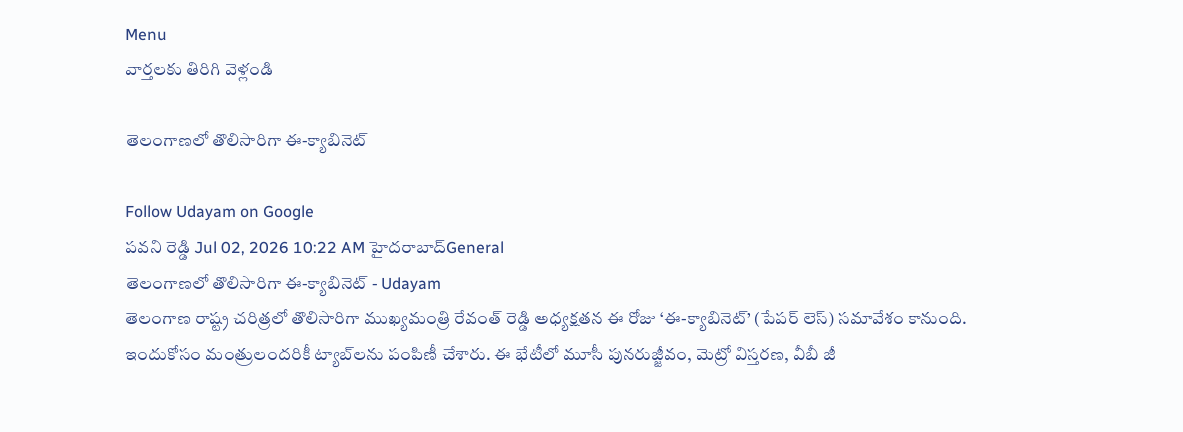Menu
వార్తలకు తిరిగి వెళ్లండి

తెలంగాణలో తొలిసారిగా ఈ-క్యాబినెట్

Follow Udayam on Google
పవని రెడ్డి Jul 02, 2026 10:22 AM హైదరాబాద్General
తెలంగాణలో తొలిసారిగా ఈ-క్యాబినెట్ - Udayam
తెలంగాణ రాష్ట్ర చరిత్రలో తొలిసారిగా ముఖ్యమంత్రి రేవంత్ రెడ్డి అధ్యక్షతన ఈ రోజు ‘ఈ-క్యాబినెట్’ (పేపర్ లెస్) సమావేశం కానుంది. ఇందుకోసం మంత్రులందరికీ ట్యాబ్‌లను పంపిణీ చేశారు. ఈ భేటీలో మూసీ పునరుజ్జీవం, మెట్రో విస్తరణ, వీబీ జీ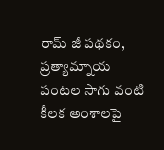రామ్ జీ పథకం, ప్రత్యామ్నాయ పంటల సాగు వంటి కీలక అంశాలపై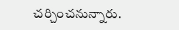చర్చించనున్నారు.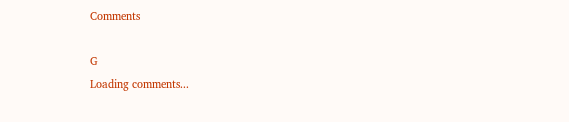Comments

G
Loading comments...